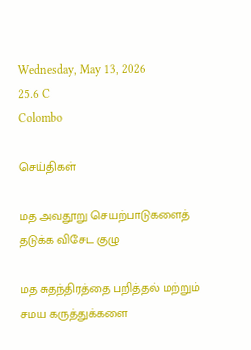Wednesday, May 13, 2026
25.6 C
Colombo

செய்திகள்

மத அவதூறு செயற்பாடுகளைத் தடுக்க விசேட குழு

மத சுதந்திரத்தை பறித்தல் மற்றும் சமய கருத்துக்களை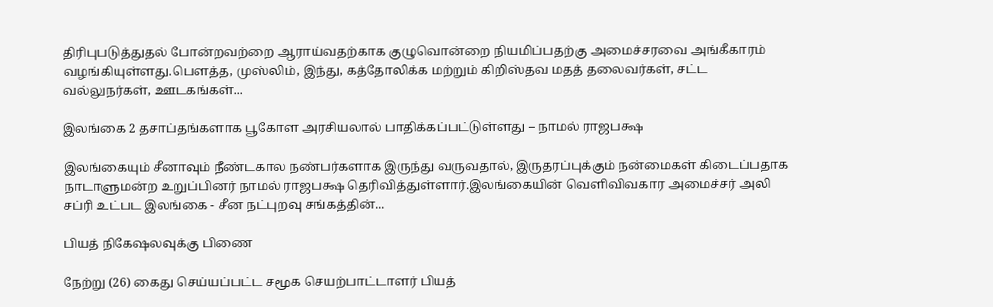திரிபுபடுத்துதல் போன்றவற்றை ஆராய்வதற்காக குழுவொன்றை நியமிப்பதற்கு அமைச்சரவை அங்கீகாரம் வழங்கியுள்ளது.பௌத்த, முஸ்லிம், இந்து, கத்தோலிக்க மற்றும் கிறிஸ்தவ மதத் தலைவர்கள், சட்ட வல்லுநர்கள், ஊடகங்கள்...

இலங்கை 2 தசாப்தங்களாக பூகோள அரசியலால் பாதிக்கப்பட்டுள்ளது – நாமல் ராஜபக்ஷ

இலங்கையும் சீனாவும் நீண்டகால நண்பர்களாக இருந்து வருவதால், இருதரப்புக்கும் நன்மைகள் கிடைப்பதாக நாடாளுமன்ற உறுப்பினர் நாமல் ராஜபக்ஷ தெரிவித்துள்ளார்.இலங்கையின் வெளிவிவகார அமைச்சர் அலி சப்ரி உட்பட இலங்கை - சீன நட்புறவு சங்கத்தின்...

பியத் நிகேஷலவுக்கு பிணை

நேற்று (26) கைது செய்யப்பட்ட சமூக செயற்பாட்டாளர் பியத்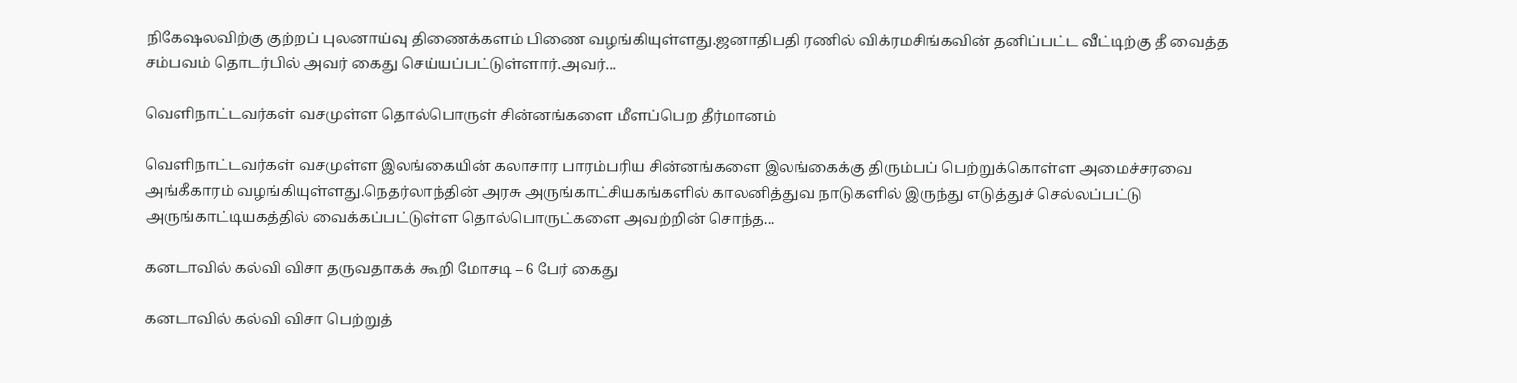நிகேஷலவிற்கு குற்றப் புலனாய்வு திணைக்களம் பிணை வழங்கியுள்ளது.ஜனாதிபதி ரணில் விக்ரமசிங்கவின் தனிப்பட்ட வீட்டிற்கு தீ வைத்த சம்பவம் தொடர்பில் அவர் கைது செய்யப்பட்டுள்ளார்.அவர்...

வெளிநாட்டவர்கள் வசமுள்ள தொல்பொருள் சின்னங்களை மீளப்பெற தீர்மானம்

வெளிநாட்டவர்கள் வசமுள்ள இலங்கையின் கலாசார பாரம்பரிய சின்னங்களை இலங்கைக்கு திரும்பப் பெற்றுக்கொள்ள அமைச்சரவை அங்கீகாரம் வழங்கியுள்ளது.நெதர்லாந்தின் அரசு அருங்காட்சியகங்களில் காலனித்துவ நாடுகளில் இருந்து எடுத்துச் செல்லப்பட்டு அருங்காட்டியகத்தில் வைக்கப்பட்டுள்ள தொல்பொருட்களை அவற்றின் சொந்த...

கனடாவில் கல்வி விசா தருவதாகக் கூறி மோசடி – 6 பேர் கைது

கனடாவில் கல்வி விசா பெற்றுத்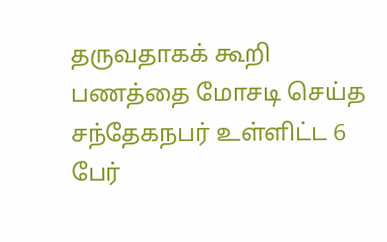தருவதாகக் கூறி பணத்தை மோசடி செய்த சந்தேகநபர் உள்ளிட்ட 6 பேர்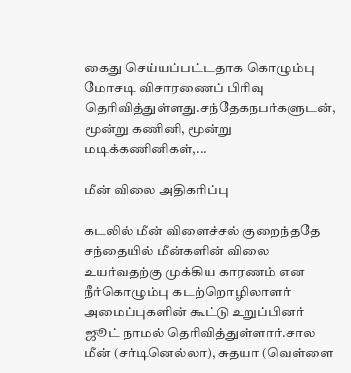கைது செய்யப்பட்டதாக கொழும்பு மோசடி விசாரணைப் பிரிவு தெரிவித்துள்ளது.சந்தேகநபர்களுடன், மூன்று கணினி, மூன்று மடிக்கணினிகள்,...

மீன் விலை அதிகரிப்பு

கடலில் மீன் விளைச்சல் குறைந்ததே சந்தையில் மீன்களின் விலை உயர்வதற்கு முக்கிய காரணம் என நீர்கொழும்பு கடற்றொழிலாளர் அமைப்புகளின் கூட்டு உறுப்பினர் ஜூட் நாமல் தெரிவித்துள்ளார்.சால மீன் (சர்டினெல்லா), சுதயா (வெள்ளை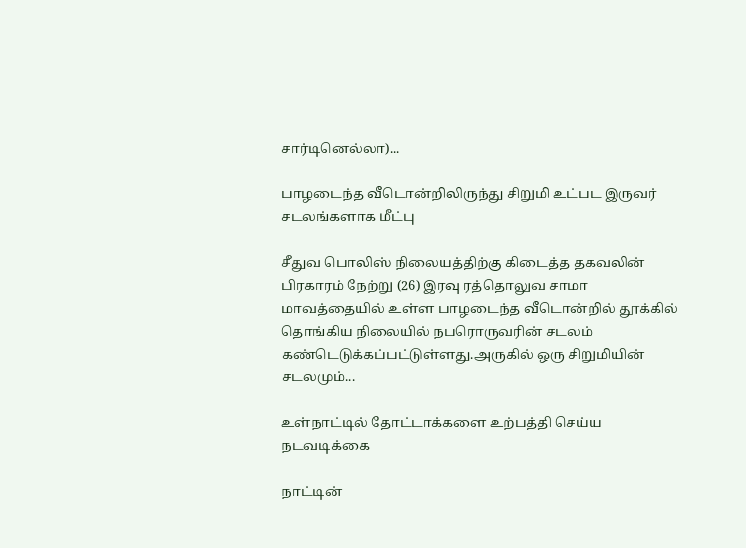சார்டினெல்லா)...

பாழடைந்த வீடொன்றிலிருந்து சிறுமி உட்பட இருவர் சடலங்களாக மீட்பு

சீதுவ பொலிஸ் நிலையத்திற்கு கிடைத்த தகவலின் பிரகாரம் நேற்று (26) இரவு ரத்தொலுவ சாமா மாவத்தையில் உள்ள பாழடைந்த வீடொன்றில் தூக்கில் தொங்கிய நிலையில் நபரொருவரின் சடலம் கண்டெடுக்கப்பட்டுள்ளது.அருகில் ஒரு சிறுமியின் சடலமும்...

உள்நாட்டில் தோட்டாக்களை உற்பத்தி செய்ய நடவடிக்கை

நாட்டின்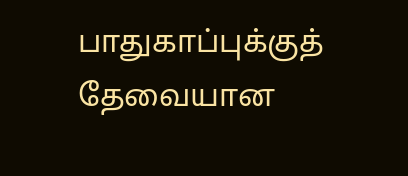பாதுகாப்புக்குத் தேவையான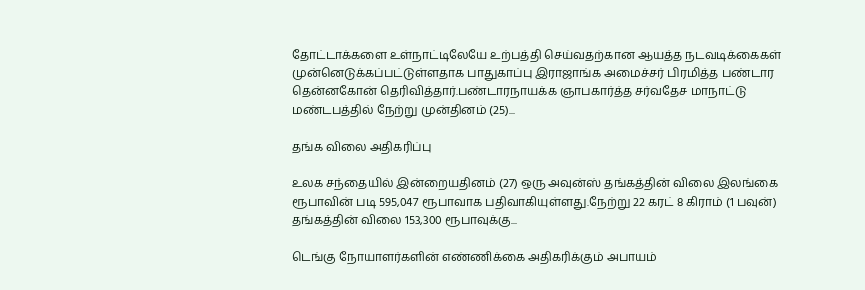தோட்டாக்களை உள்நாட்டிலேயே உற்பத்தி செய்வதற்கான ஆயத்த நடவடிக்கைகள் முன்னெடுக்கப்பட்டுள்ளதாக பாதுகாப்பு இராஜாங்க அமைச்சர் பிரமித்த பண்டார தென்னகோன் தெரிவித்தார்.பண்டாரநாயக்க ஞாபகார்த்த சர்வதேச மாநாட்டு மண்டபத்தில் நேற்று முன்தினம் (25)...

தங்க விலை அதிகரிப்பு

உலக சந்தையில் இன்றையதினம் (27) ஒரு அவுன்ஸ் தங்கத்தின் விலை இலங்கை ரூபாவின் படி 595,047 ரூபாவாக பதிவாகியுள்ளது.நேற்று 22 கரட் 8 கிராம் (1 பவுன்) தங்கத்தின் விலை 153,300 ரூபாவுக்கு...

டெங்கு நோயாளர்களின் எண்ணிக்கை அதிகரிக்கும் அபாயம்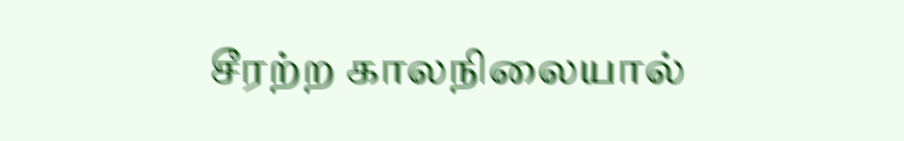சீரற்ற காலநிலையால்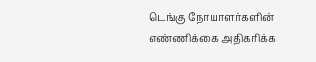டெங்கு நோயாளர்களின் எண்ணிக்கை அதிகரிக்க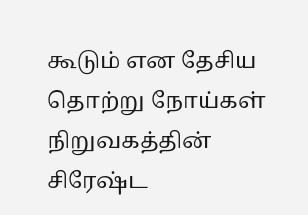கூடும் என தேசிய தொற்று நோய்கள் நிறுவகத்தின் சிரேஷ்ட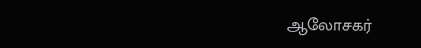ஆலோசகர்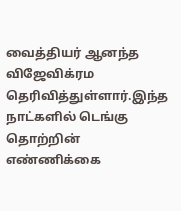வைத்தியர் ஆனந்த விஜேவிக்ரம தெரிவித்துள்ளார்.இந்த நாட்களில் டெங்கு தொற்றின் எண்ணிக்கை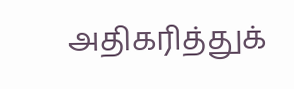அதிகரித்துக்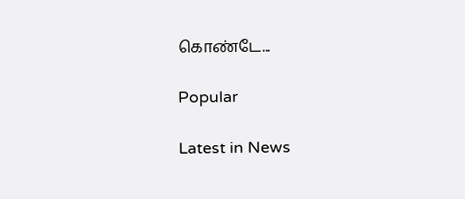கொண்டே...

Popular

Latest in News